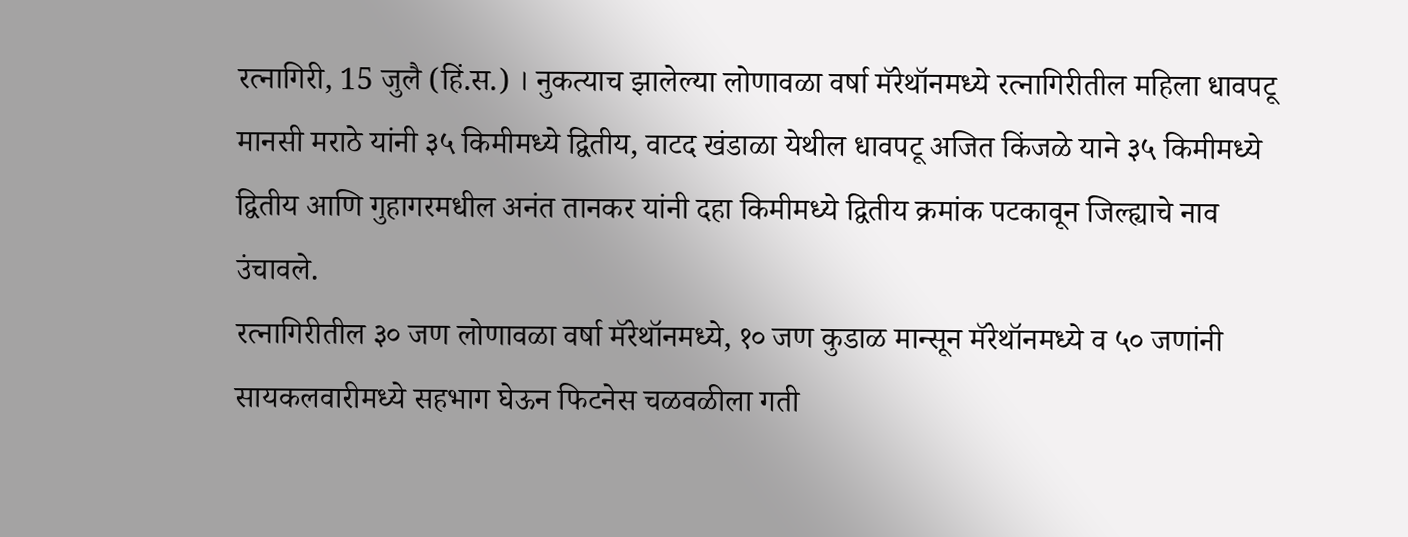रत्नागिरी, 15 जुलै (हिं.स.) । नुकत्याच झालेल्या लोणावळा वर्षा मॅरेथॉनमध्ये रत्नागिरीतील महिला धावपटू मानसी मराठे यांनी ३५ किमीमध्ये द्वितीय, वाटद खंडाळा येथील धावपटू अजित किंजळे याने ३५ किमीमध्ये द्वितीय आणि गुहागरमधील अनंत तानकर यांनी दहा किमीमध्ये द्वितीय क्रमांक पटकावून जिल्ह्याचे नाव उंचावले.
रत्नागिरीतील ३० जण लोणावळा वर्षा मॅरेथॉनमध्ये, १० जण कुडाळ मान्सून मॅरेथॉनमध्ये व ५० जणांनी सायकलवारीमध्ये सहभाग घेऊन फिटनेस चळवळीला गती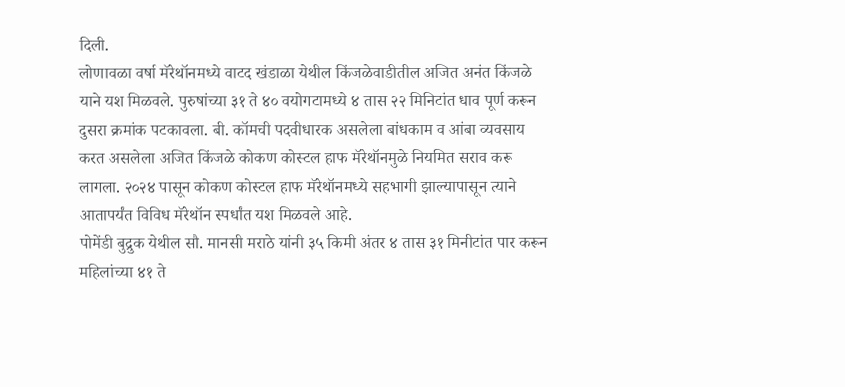दिली.
लोणावळा वर्षा मॅरेथॉनमध्ये वाटद खंडाळा येथील किंजळेवाडीतील अजित अनंत किंजळे याने यश मिळवले. पुरुषांच्या ३१ ते ४० वयोगटामध्ये ४ तास २२ मिनिटांत धाव पूर्ण करून दुसरा क्रमांक पटकावला. बी. कॉमची पदवीधारक असलेला बांधकाम व आंबा व्यवसाय करत असलेला अजित किंजळे कोकण कोस्टल हाफ मॅरेथॉनमुळे नियमित सराव करू लागला. २०२४ पासून कोकण कोस्टल हाफ मॅरेथॉनमध्ये सहभागी झाल्यापासून त्याने आतापर्यंत विविध मॅरेथॉन स्पर्धांत यश मिळवले आहे.
पोमेंडी बुद्रुक येथील सौ. मानसी मराठे यांनी ३५ किमी अंतर ४ तास ३१ मिनीटांत पार करून महिलांच्या ४१ ते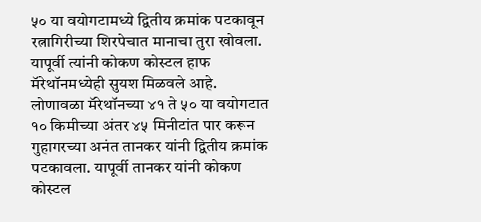५० या वयोगटामध्ये द्वितीय क्रमांक पटकावून रत्नागिरीच्या शिरपेचात मानाचा तुरा खोवला. यापूर्वी त्यांनी कोकण कोस्टल हाफ मॅरेथॉनमध्येही सुयश मिळवले आहे.
लोणावळा मॅरेथॉनच्या ४१ ते ५० या वयोगटात १० किमीच्या अंतर ४५ मिनीटांत पार करून गुहागरच्या अनंत तानकर यांनी द्वितीय क्रमांक पटकावला. यापूर्वी तानकर यांनी कोकण कोस्टल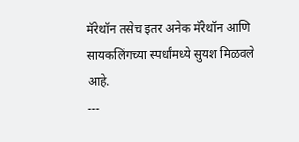मॅरेथॉन तसेच इतर अनेक मॅरेथॉन आणि सायकलिंगच्या स्पर्धांमध्ये सुयश मिळवले आहे.
---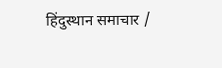हिंदुस्थान समाचार /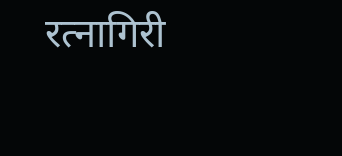रत्नागिरी